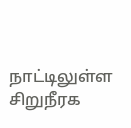நாட்டிலுள்ள சிறுநீரக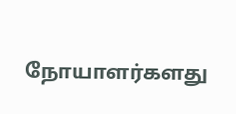நோயாளர்களது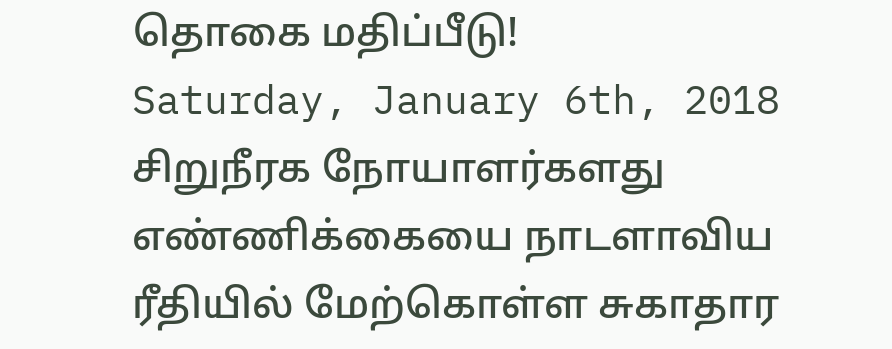தொகை மதிப்பீடு!
Saturday, January 6th, 2018
சிறுநீரக நோயாளர்களது எண்ணிக்கையை நாடளாவிய ரீதியில் மேற்கொள்ள சுகாதார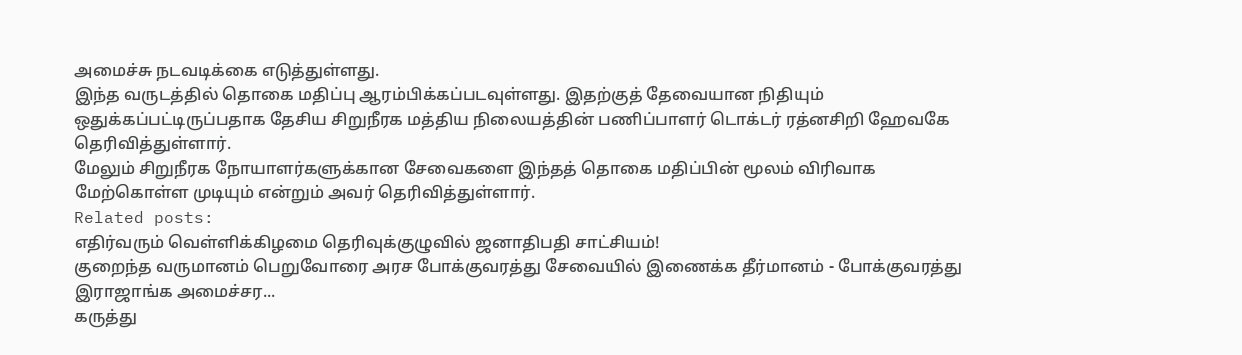அமைச்சு நடவடிக்கை எடுத்துள்ளது.
இந்த வருடத்தில் தொகை மதிப்பு ஆரம்பிக்கப்படவுள்ளது. இதற்குத் தேவையான நிதியும் ஒதுக்கப்பட்டிருப்பதாக தேசிய சிறுநீரக மத்திய நிலையத்தின் பணிப்பாளர் டொக்டர் ரத்னசிறி ஹேவகே தெரிவித்துள்ளார்.
மேலும் சிறுநீரக நோயாளர்களுக்கான சேவைகளை இந்தத் தொகை மதிப்பின் மூலம் விரிவாக மேற்கொள்ள முடியும் என்றும் அவர் தெரிவித்துள்ளார்.
Related posts:
எதிர்வரும் வெள்ளிக்கிழமை தெரிவுக்குழுவில் ஜனாதிபதி சாட்சியம்!
குறைந்த வருமானம் பெறுவோரை அரச போக்குவரத்து சேவையில் இணைக்க தீர்மானம் - போக்குவரத்து இராஜாங்க அமைச்சர...
கருத்து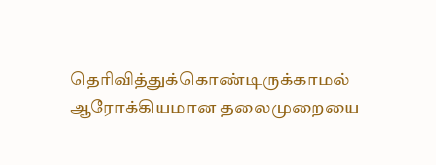தெரிவித்துக்கொண்டிருக்காமல் ஆரோக்கியமான தலைமுறையை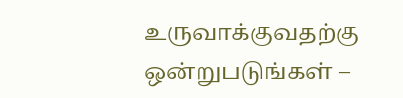உருவாக்குவதற்கு ஒன்றுபடுங்கள் –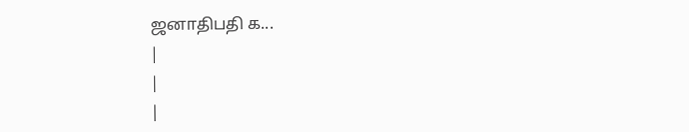ஜனாதிபதி க...
|
|
|